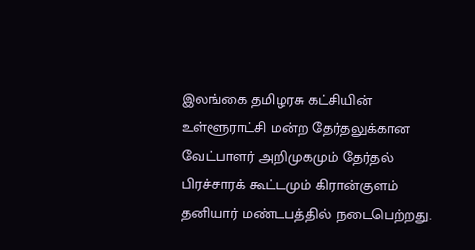இலங்கை தமிழரசு கட்சியின் உள்ளூராட்சி மன்ற தேர்தலுக்கான வேட்பாளர் அறிமுகமும் தேர்தல் பிரச்சாரக் கூட்டமும் கிரான்குளம் தனியார் மண்டபத்தில் நடைபெற்றது.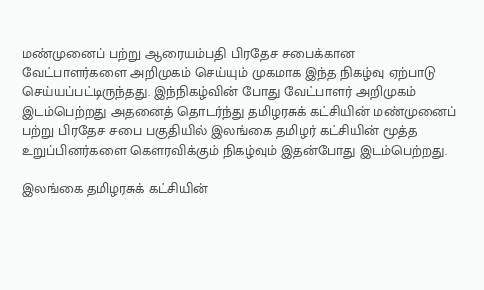மண்முனைப் பற்று ஆரையம்பதி பிரதேச சபைக்கான வேட்பாளர்களை அறிமுகம் செய்யும் முகமாக இந்த நிகழ்வு ஏற்பாடு செய்யப்பட்டிருந்தது. இந்நிகழ்வின் போது வேட்பாளர் அறிமுகம் இடம்பெற்றது அதனைத் தொடர்ந்து தமிழரசுக் கட்சியின் மண்முனைப் பற்று பிரதேச சபை பகுதியில் இலங்கை தமிழர் கட்சியின் மூத்த உறுப்பினர்களை கௌரவிக்கும் நிகழ்வும் இதன்போது இடம்பெற்றது.

இலங்கை தமிழரசுக் கட்சியின்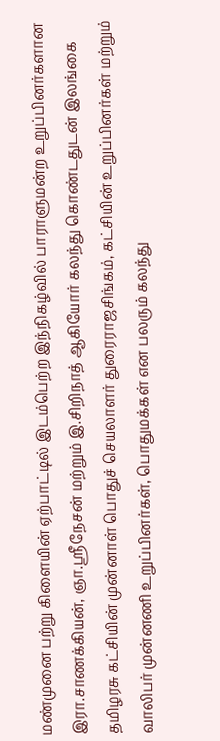மண்முனை பற்று கிளையின் ஏற்பாட்டில் இடம்பெற்ற இந்நிகழ்வில் பாராளுமன்ற உறுப்பினர்களான இரா.சாணக்கியன், ஞா.ஸ்ரீநேசன் மற்றும் இ.சிறிநாத் ஆகியோர் கலந்து கொண்டதுடன் இலங்கை தமிழரசு கட்சியின் முன்னாள் பொதுச் செயலாளர் துரைராஜசிங்கம், கட்சியின் உறுப்பினர்கள் மற்றும் வாலிபர் முன்னணி உறுப்பினர்கள், பொதுமக்கள் என பலரும் கலந்து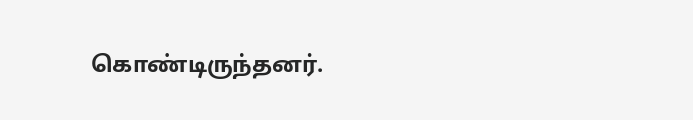கொண்டிருந்தனர்.